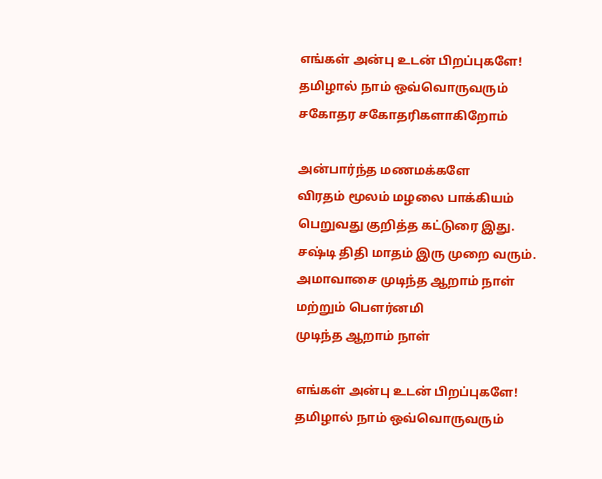எங்கள் அன்பு உடன் பிறப்புகளே! தமிழால் நாம் ஒவ்வொருவரும் சகோதர சகோதரிகளாகிறோம்

அன்பார்ந்த மணமக்களே
விரதம் மூலம் மழலை பாக்கியம் பெறுவது குறித்த கட்டுரை இது. சஷ்டி திதி மாதம் இரு முறை வரும். அமாவாசை முடிந்த ஆறாம் நாள் மற்றும் பௌர்னமி
முடிந்த ஆறாம் நாள்

எங்கள் அன்பு உடன் பிறப்புகளே! தமிழால் நாம் ஒவ்வொருவரும்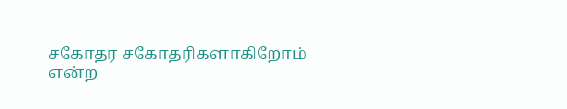சகோதர சகோதரிகளாகிறோம் என்ற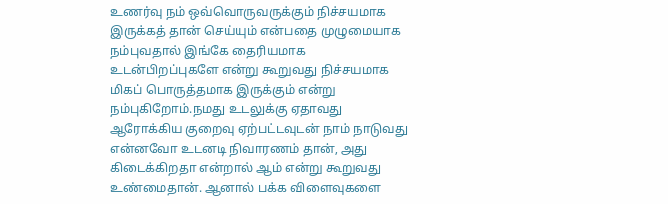உணர்வு நம் ஒவ்வொருவருக்கும் நிச்சயமாக இருக்கத் தான் செய்யும் என்பதை முழுமையாக நம்புவதால் இங்கே தைரியமாக உடன்பிறப்புகளே என்று கூறுவது நிச்சயமாக மிகப் பொருத்தமாக இருக்கும் என்று நம்புகிறோம்.நமது உடலுக்கு ஏதாவது ஆரோக்கிய குறைவு ஏற்பட்டவுடன் நாம் நாடுவது என்னவோ உடனடி நிவாரணம் தான், அது கிடைக்கிறதா என்றால் ஆம் என்று கூறுவது உண்மைதான். ஆனால் பக்க விளைவுகளை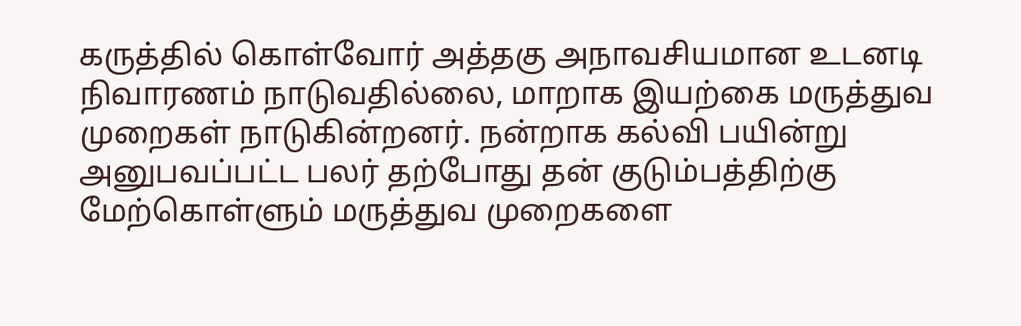கருத்தில் கொள்வோர் அத்தகு அநாவசியமான உடனடி நிவாரணம் நாடுவதில்லை, மாறாக இயற்கை மருத்துவ முறைகள் நாடுகின்றனர். நன்றாக கல்வி பயின்று அனுபவப்பட்ட பலர் தற்போது தன் குடும்பத்திற்கு மேற்கொள்ளும் மருத்துவ முறைகளை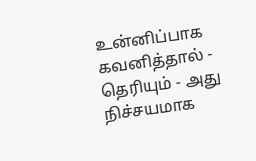உன்னிப்பாக கவனித்தால் - தெரியும் - அது நிச்சயமாக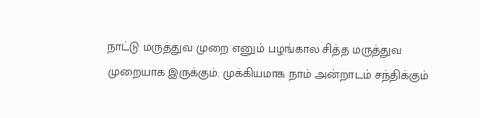நாட்டு மருத்துவ முறை எனும் பழங்கால சித்த மருத்துவ முறையாக இருக்கும். முக்கியமாக நாம் அன்றாடம் சந்திக்கும்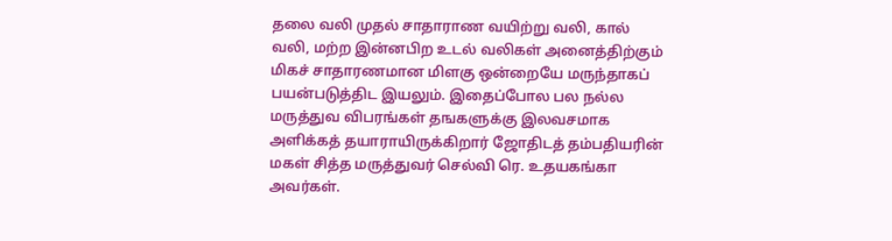தலை வலி முதல் சாதாராண வயிற்று வலி, கால் வலி, மற்ற இன்னபிற உடல் வலிகள் அனைத்திற்கும் மிகச் சாதாரணமான மிளகு ஒன்றையே மருந்தாகப் பயன்படுத்திட இயலும். இதைப்போல பல நல்ல மருத்துவ விபரங்கள் தஙகளுக்கு இலவசமாக அளிக்கத் தயாராயிருக்கிறார் ஜோதிடத் தம்பதியரின் மகள் சித்த மருத்துவர் செல்வி ரெ. உதயகங்கா அவர்கள்.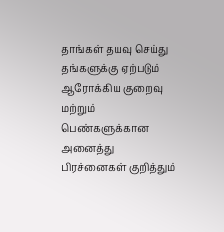தாங்கள் தயவு செய்து தங்களுக்கு ஏற்படும் ஆரோக்கிய குறைவு மற்றும் பெண்களுக்கான அனைத்து பிரச்னைகள் குறித்தும்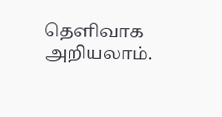தெளிவாக அறியலாம்.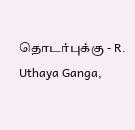தொடர்புக்கு - R. Uthaya Ganga,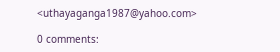<uthayaganga1987@yahoo.com>

0 comments: